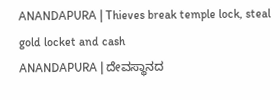ANANDAPURA | Thieves break temple lock, steal gold locket and cash
ANANDAPURA | ದೇವಸ್ಥಾನದ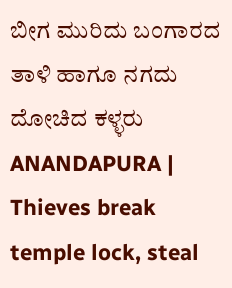ಬೀಗ ಮುರಿದು ಬಂಗಾರದ ತಾಳಿ ಹಾಗೂ ನಗದು ದೋಚಿದ ಕಳ್ಳರು
ANANDAPURA | Thieves break temple lock, steal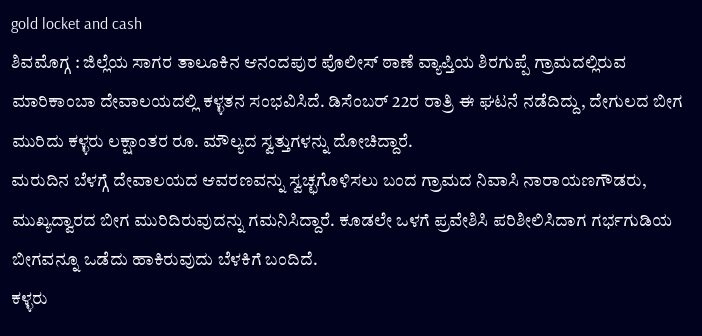gold locket and cash
ಶಿವಮೊಗ್ಗ : ಜಿಲ್ಲೆಯ ಸಾಗರ ತಾಲೂಕಿನ ಆನಂದಪುರ ಪೊಲೀಸ್ ಠಾಣೆ ವ್ಯಾಪ್ತಿಯ ಶಿರಗುಪ್ಪೆ ಗ್ರಾಮದಲ್ಲಿರುವ ಮಾರಿಕಾಂಬಾ ದೇವಾಲಯದಲ್ಲಿ ಕಳ್ಳತನ ಸಂಭವಿಸಿದೆ. ಡಿಸೆಂಬರ್ 22ರ ರಾತ್ರಿ ಈ ಘಟನೆ ನಡೆದಿದ್ದು, ದೇಗುಲದ ಬೀಗ ಮುರಿದು ಕಳ್ಳರು ಲಕ್ಷಾಂತರ ರೂ. ಮೌಲ್ಯದ ಸ್ವತ್ತುಗಳನ್ನು ದೋಚಿದ್ದಾರೆ.
ಮರುದಿನ ಬೆಳಗ್ಗೆ ದೇವಾಲಯದ ಆವರಣವನ್ನು ಸ್ವಚ್ಛಗೊಳಿಸಲು ಬಂದ ಗ್ರಾಮದ ನಿವಾಸಿ ನಾರಾಯಣಗೌಡರು, ಮುಖ್ಯದ್ವಾರದ ಬೀಗ ಮುರಿದಿರುವುದನ್ನು ಗಮನಿಸಿದ್ದಾರೆ. ಕೂಡಲೇ ಒಳಗೆ ಪ್ರವೇಶಿಸಿ ಪರಿಶೀಲಿಸಿದಾಗ ಗರ್ಭಗುಡಿಯ ಬೀಗವನ್ನೂ ಒಡೆದು ಹಾಕಿರುವುದು ಬೆಳಕಿಗೆ ಬಂದಿದೆ.
ಕಳ್ಳರು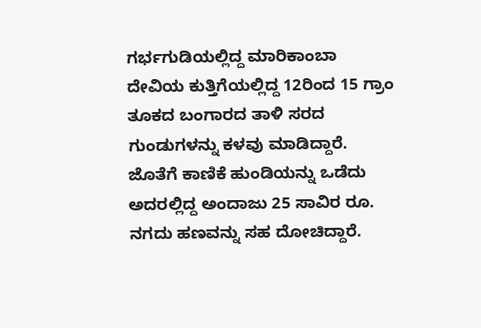ಗರ್ಭಗುಡಿಯಲ್ಲಿದ್ದ ಮಾರಿಕಾಂಬಾ ದೇವಿಯ ಕುತ್ತಿಗೆಯಲ್ಲಿದ್ದ 12ರಿಂದ 15 ಗ್ರಾಂ ತೂಕದ ಬಂಗಾರದ ತಾಳಿ ಸರದ ಗುಂಡುಗಳನ್ನು ಕಳವು ಮಾಡಿದ್ದಾರೆ. ಜೊತೆಗೆ ಕಾಣಿಕೆ ಹುಂಡಿಯನ್ನು ಒಡೆದು ಅದರಲ್ಲಿದ್ದ ಅಂದಾಜು 25 ಸಾವಿರ ರೂ. ನಗದು ಹಣವನ್ನು ಸಹ ದೋಚಿದ್ದಾರೆ.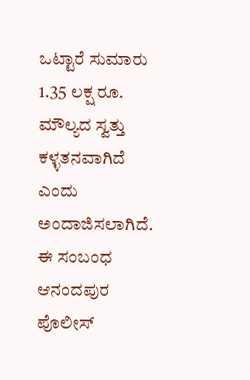ಒಟ್ಟಾರೆ ಸುಮಾರು 1.35 ಲಕ್ಷ ರೂ. ಮೌಲ್ಯದ ಸ್ವತ್ತು ಕಳ್ಳತನವಾಗಿದೆ ಎಂದು ಅಂದಾಜಿಸಲಾಗಿದೆ.
ಈ ಸಂಬಂಧ ಆನಂದಪುರ ಪೊಲೀಸ್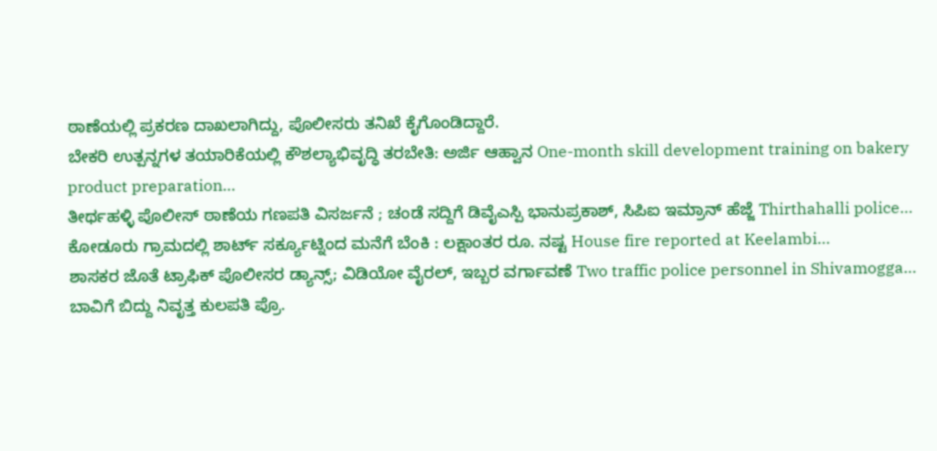ಠಾಣೆಯಲ್ಲಿ ಪ್ರಕರಣ ದಾಖಲಾಗಿದ್ದು, ಪೊಲೀಸರು ತನಿಖೆ ಕೈಗೊಂಡಿದ್ದಾರೆ.
ಬೇಕರಿ ಉತ್ಪನ್ನಗಳ ತಯಾರಿಕೆಯಲ್ಲಿ ಕೌಶಲ್ಯಾಭಿವೃದ್ಧಿ ತರಬೇತಿ: ಅರ್ಜಿ ಆಹ್ವಾನ One-month skill development training on bakery product preparation…
ತೀರ್ಥಹಳ್ಳಿ ಪೊಲೀಸ್ ಠಾಣೆಯ ಗಣಪತಿ ವಿಸರ್ಜನೆ ; ಚಂಡೆ ಸದ್ದಿಗೆ ಡಿವೈಎಸ್ಪಿ ಭಾನುಪ್ರಕಾಶ್, ಸಿಪಿಐ ಇಮ್ರಾನ್ ಹೆಜ್ಜೆ Thirthahalli police…
ಕೋಡೂರು ಗ್ರಾಮದಲ್ಲಿ ಶಾರ್ಟ್ ಸರ್ಕ್ಯೂಟ್ನಿಂದ ಮನೆಗೆ ಬೆಂಕಿ : ಲಕ್ಷಾಂತರ ರೂ. ನಷ್ಟ House fire reported at Keelambi…
ಶಾಸಕರ ಜೊತೆ ಟ್ರಾಫಿಕ್ ಪೊಲೀಸರ ಡ್ಯಾನ್ಸ್; ವಿಡಿಯೋ ವೈರಲ್, ಇಬ್ಬರ ವರ್ಗಾವಣೆ Two traffic police personnel in Shivamogga…
ಬಾವಿಗೆ ಬಿದ್ದು ನಿವೃತ್ತ ಕುಲಪತಿ ಪ್ರೊ.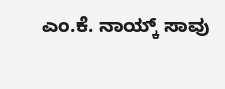ಎಂ.ಕೆ. ನಾಯ್ಕ್ ಸಾವು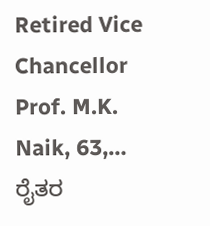Retired Vice Chancellor Prof. M.K. Naik, 63,…
ರೈತರ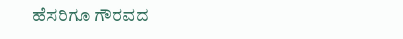ಹೆಸರಿಗೂ ಗೌರವದ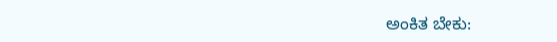ಅಂಕಿತ ಬೇಕು: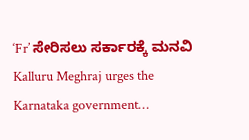‘Fr’ ಸೇರಿಸಲು ಸರ್ಕಾರಕ್ಕೆ ಮನವಿ Kalluru Meghraj urges the Karnataka government…